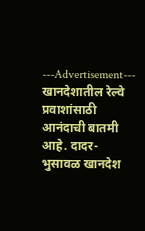---Advertisement---
खानदेशातील रेल्वे प्रवाशांसाठी आनंदाची बातमी आहे. दादर-भुसावळ खानदेश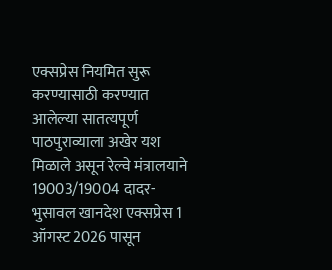एक्सप्रेस नियमित सुरू करण्यासाठी करण्यात आलेल्या सातत्यपूर्ण पाठपुराव्याला अखेर यश मिळाले असून रेल्वे मंत्रालयाने 19003/19004 दादर-भुसावल खानदेश एक्सप्रेस 1 ऑगस्ट 2026 पासून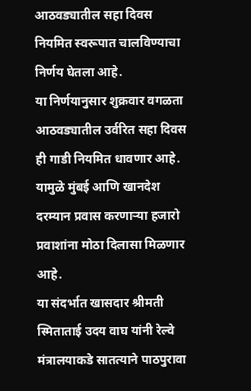आठवड्यातील सहा दिवस नियमित स्वरूपात चालविण्याचा निर्णय घेतला आहे.
या निर्णयानुसार शुक्रवार वगळता आठवड्यातील उर्वरित सहा दिवस ही गाडी नियमित धावणार आहे. यामुळे मुंबई आणि खानदेश दरम्यान प्रवास करणाऱ्या हजारो प्रवाशांना मोठा दिलासा मिळणार आहे.
या संदर्भात खासदार श्रीमती स्मिताताई उदय वाघ यांनी रेल्वे मंत्रालयाकडे सातत्याने पाठपुरावा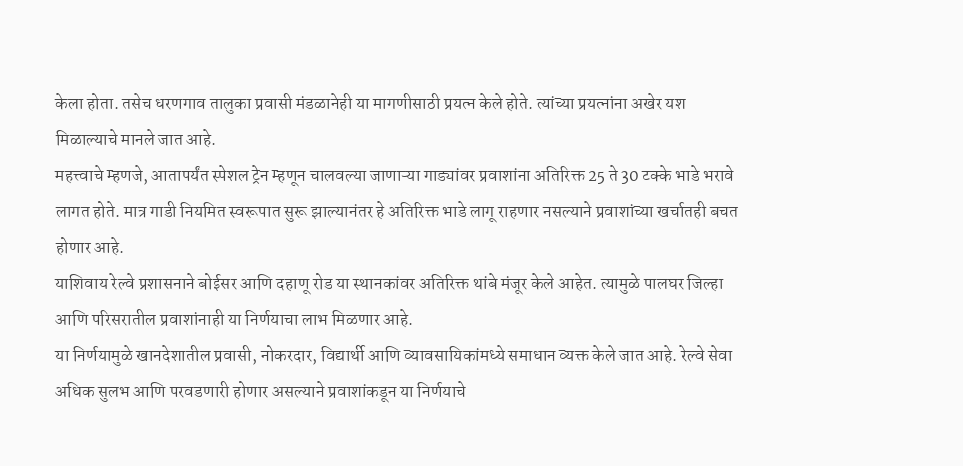केला होता. तसेच धरणगाव तालुका प्रवासी मंडळानेही या मागणीसाठी प्रयत्न केले होते. त्यांच्या प्रयत्नांना अखेर यश मिळाल्याचे मानले जात आहे.
महत्त्वाचे म्हणजे, आतापर्यंत स्पेशल ट्रेन म्हणून चालवल्या जाणाऱ्या गाड्यांवर प्रवाशांना अतिरिक्त 25 ते 30 टक्के भाडे भरावे लागत होते. मात्र गाडी नियमित स्वरूपात सुरू झाल्यानंतर हे अतिरिक्त भाडे लागू राहणार नसल्याने प्रवाशांच्या खर्चातही बचत होणार आहे.
याशिवाय रेल्वे प्रशासनाने बोईसर आणि दहाणू रोड या स्थानकांवर अतिरिक्त थांबे मंजूर केले आहेत. त्यामुळे पालघर जिल्हा आणि परिसरातील प्रवाशांनाही या निर्णयाचा लाभ मिळणार आहे.
या निर्णयामुळे खानदेशातील प्रवासी, नोकरदार, विद्यार्थी आणि व्यावसायिकांमध्ये समाधान व्यक्त केले जात आहे. रेल्वे सेवा अधिक सुलभ आणि परवडणारी होणार असल्याने प्रवाशांकडून या निर्णयाचे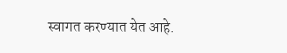स्वागत करण्यात येत आहे.